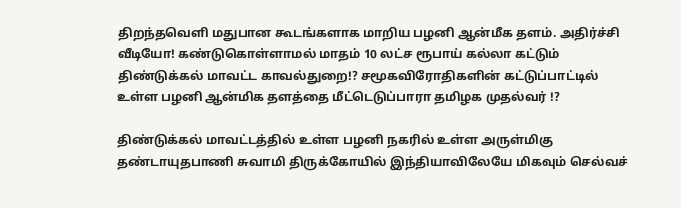திறந்தவெளி மதுபான கூடங்களாக மாறிய பழனி ஆன்மீக தளம். அதிர்ச்சி வீடியோ! கண்டுகொள்ளாமல் மாதம் 10 லட்ச ரூபாய் கல்லா கட்டும் திண்டுக்கல் மாவட்ட காவல்துறை!? சமூகவிரோதிகளின் கட்டுப்பாட்டில் உள்ள பழனி ஆன்மிக தளத்தை மீட்டெடுப்பாரா தமிழக முதல்வர் !?

திண்டுக்கல் மாவட்டத்தில் உள்ள பழனி நகரில் உள்ள அருள்மிகு தண்டாயுதபாணி சுவாமி திருக்கோயில் இந்தியாவிலேயே மிகவும் செல்வச்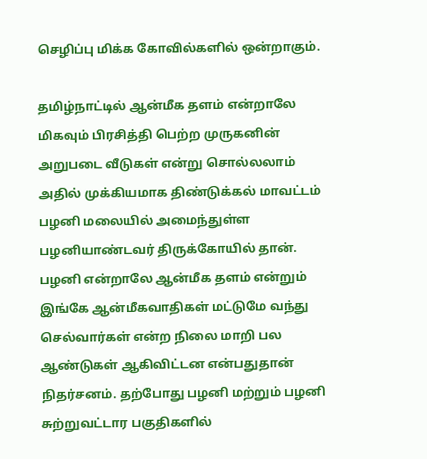செழிப்பு மிக்க கோவில்களில் ஒன்றாகும்.

தமிழ்நாட்டில் ஆன்மீக தளம் என்றாலே மிகவும் பிரசித்தி பெற்ற முருகனின் அறுபடை வீடுகள் என்று சொல்லலாம் அதில் முக்கியமாக திண்டுக்கல் மாவட்டம் பழனி மலையில் அமைந்துள்ள பழனியாண்டவர் திருக்கோயில் தான். பழனி என்றாலே ஆன்மீக தளம் என்றும் இங்கே ஆன்மீகவாதிகள் மட்டுமே வந்து செல்வார்கள் என்ற நிலை மாறி பல ஆண்டுகள் ஆகிவிட்டன என்பதுதான் நிதர்சனம். தற்போது பழனி மற்றும் பழனி சுற்றுவட்டார பகுதிகளில்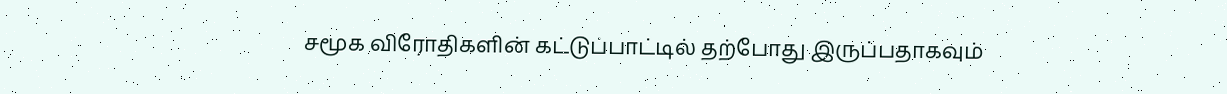சமூக விரோதிகளின் கட்டுப்பாட்டில் தற்போது இருப்பதாகவும்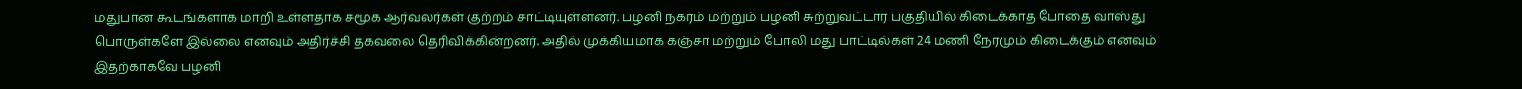மதுபான கூடங்களாக மாறி உள்ளதாக சமூக ஆர்வலர்கள் குற்றம் சாட்டியுள்ளனர். பழனி நகரம் மற்றும் பழனி சுற்றுவட்டார பகுதியில் கிடைக்காத போதை வாஸ்து பொருள்களே இல்லை எனவும் அதிர்ச்சி தகவலை தெரிவிக்கின்றனர். அதில் முக்கியமாக கஞ்சா மற்றும் போலி மது பாட்டில்கள் 24 மணி நேரமும் கிடைக்கும் எனவும் இதற்காகவே பழனி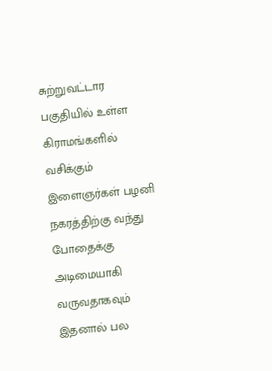சுற்றுவட்டார பகுதியில் உள்ள கிராமங்களில் வசிக்கும் இளைஞர்கள் பழனி நகரத்திற்கு வந்து போதைக்கு அடிமையாகி வருவதாகவும் இதனால் பல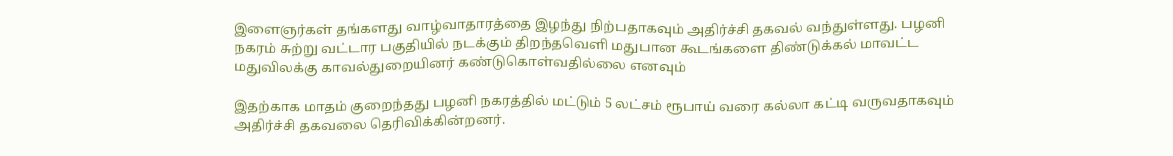இளைஞர்கள் தங்களது வாழ்வாதாரத்தை இழந்து நிற்பதாகவும் அதிர்ச்சி தகவல் வந்துள்ளது. பழனி நகரம் சுற்று வட்டார பகுதியில் நடக்கும் திறந்தவெளி மதுபான கூடங்களை திண்டுக்கல் மாவட்ட மதுவிலக்கு காவல்துறையினர் கண்டுகொள்வதில்லை எனவும்

இதற்காக மாதம் குறைந்தது பழனி நகரத்தில் மட்டும் 5 லட்சம் ரூபாய் வரை கல்லா கட்டி வருவதாகவும் அதிர்ச்சி தகவலை தெரிவிக்கின்றனர்.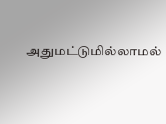அதுமட்டுமில்லாமல்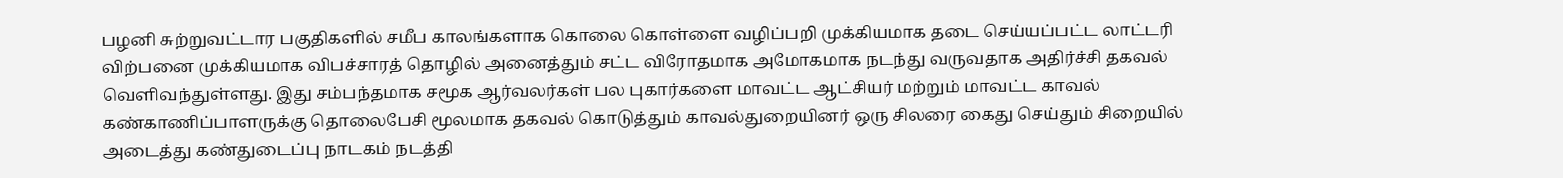பழனி சுற்றுவட்டார பகுதிகளில் சமீப காலங்களாக கொலை கொள்ளை வழிப்பறி முக்கியமாக தடை செய்யப்பட்ட லாட்டரி விற்பனை முக்கியமாக விபச்சாரத் தொழில் அனைத்தும் சட்ட விரோதமாக அமோகமாக நடந்து வருவதாக அதிர்ச்சி தகவல் வெளிவந்துள்ளது. இது சம்பந்தமாக சமூக ஆர்வலர்கள் பல புகார்களை மாவட்ட ஆட்சியர் மற்றும் மாவட்ட காவல் கண்காணிப்பாளருக்கு தொலைபேசி மூலமாக தகவல் கொடுத்தும் காவல்துறையினர் ஒரு சிலரை கைது செய்தும் சிறையில் அடைத்து கண்துடைப்பு நாடகம் நடத்தி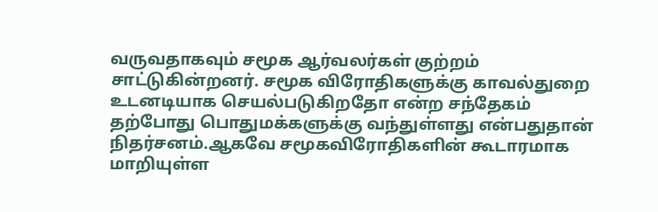வருவதாகவும் சமூக ஆர்வலர்கள் குற்றம் சாட்டுகின்றனர். சமூக விரோதிகளுக்கு காவல்துறை உடனடியாக செயல்படுகிறதோ என்ற சந்தேகம் தற்போது பொதுமக்களுக்கு வந்துள்ளது என்பதுதான் நிதர்சனம்.ஆகவே சமூகவிரோதிகளின் கூடாரமாக மாறியுள்ள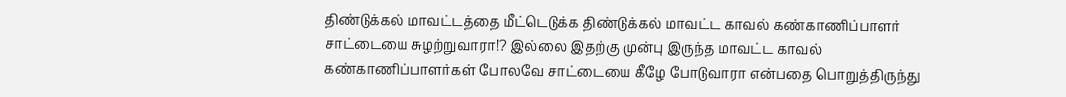திண்டுக்கல் மாவட்டத்தை மீட்டெடுக்க திண்டுக்கல் மாவட்ட காவல் கண்காணிப்பாளர் சாட்டையை சுழற்றுவாரா!? இல்லை இதற்கு முன்பு இருந்த மாவட்ட காவல் கண்காணிப்பாளர்கள் போலவே சாட்டையை கீழே போடுவாரா என்பதை பொறுத்திருந்து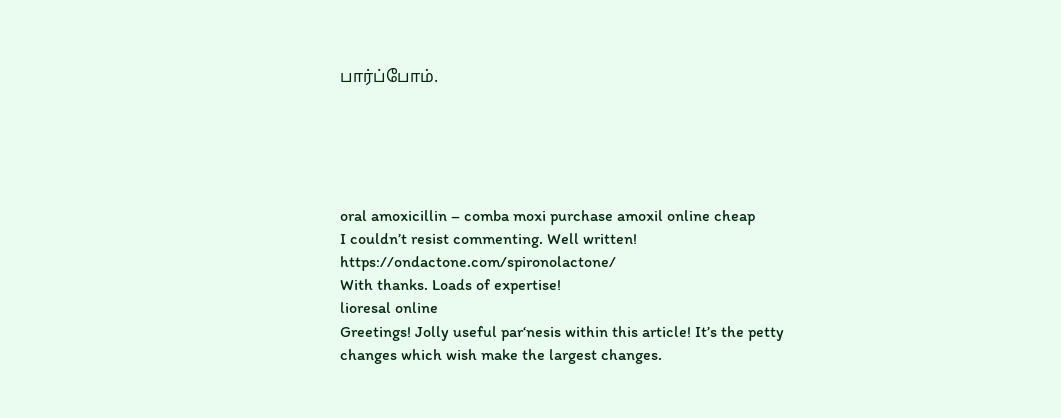பார்ப்போம்.





oral amoxicillin – comba moxi purchase amoxil online cheap
I couldn’t resist commenting. Well written! https://ondactone.com/spironolactone/
With thanks. Loads of expertise!
lioresal online
Greetings! Jolly useful par‘nesis within this article! It’s the petty changes which wish make the largest changes.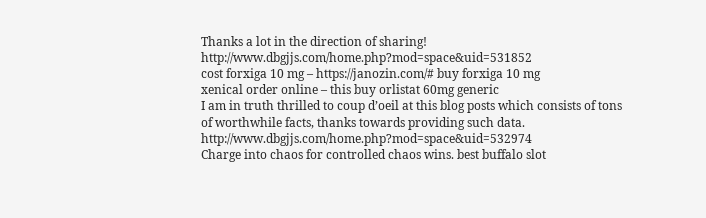Thanks a lot in the direction of sharing! http://www.dbgjjs.com/home.php?mod=space&uid=531852
cost forxiga 10 mg – https://janozin.com/# buy forxiga 10 mg
xenical order online – this buy orlistat 60mg generic
I am in truth thrilled to coup d’oeil at this blog posts which consists of tons of worthwhile facts, thanks towards providing such data. http://www.dbgjjs.com/home.php?mod=space&uid=532974
Charge into chaos for controlled chaos wins. best buffalo slot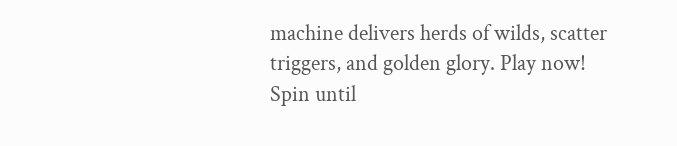machine delivers herds of wilds, scatter triggers, and golden glory. Play now!
Spin until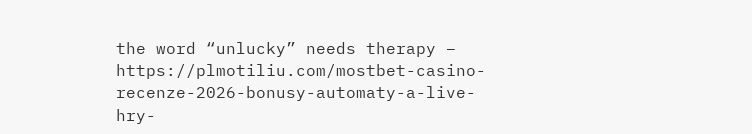the word “unlucky” needs therapy – https://plmotiliu.com/mostbet-casino-recenze-2026-bonusy-automaty-a-live-hry-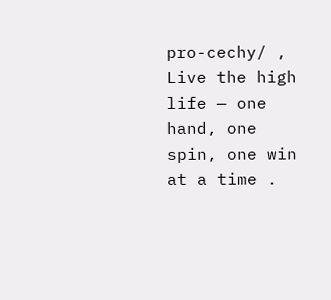pro-cechy/ , Live the high life — one hand, one spin, one win at a time .